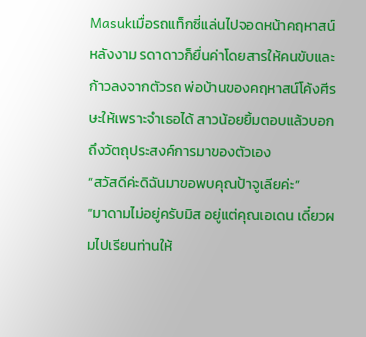Masukเมื่อรถแท็กซี่แล่นไปจอดหน้าคฤหาสน์หลังงาม รดาดาวก็ยื่นค่าโดยสารให้คนขับและก้าวลงจากตัวรถ พ่อบ้านของคฤหาสน์โค้งศีรษะให้เพราะจำเธอได้ สาวน้อยยิ้มตอบแล้วบอกถึงวัตถุประสงค์การมาของตัวเอง
“สวัสดีค่ะดิฉันมาขอพบคุณป้าจูเลียค่ะ”
“มาดามไม่อยู่ครับมิส อยู่แต่คุณเอเดน เดี๋ยวผมไปเรียนท่านให้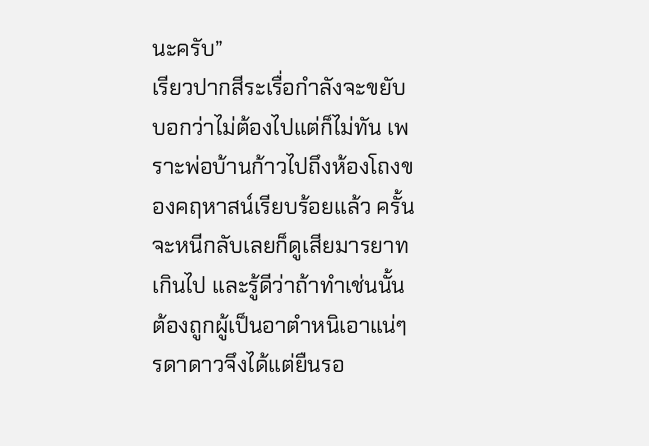นะครับ”
เรียวปากสีระเรื่อกำลังจะขยับบอกว่าไม่ต้องไปแต่ก็ไม่ทัน เพราะพ่อบ้านก้าวไปถึงห้องโถงของคฤหาสน์เรียบร้อยแล้ว ครั้นจะหนีกลับเลยก็ดูเสียมารยาทเกินไป และรู้ดีว่าถ้าทำเช่นนั้นต้องถูกผู้เป็นอาตำหนิเอาแน่ๆ รดาดาวจึงได้แต่ยืนรอ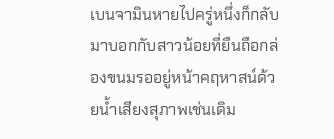เบนจามินหายไปครู่หนึ่งก็กลับมาบอกกับสาวน้อยที่ยืนถือกล่องขนมรออยู่หน้าคฤหาสน์ด้วยน้ำเสียงสุภาพเช่นเดิม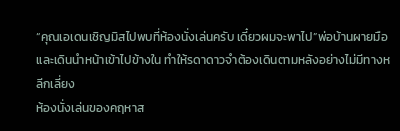“คุณเอเดนเชิญมิสไปพบที่ห้องนั่งเล่นครับ เดี๋ยวผมจะพาไป”พ่อบ้านผายมือ และเดินนำหน้าเข้าไปข้างใน ทำให้รดาดาวจำต้องเดินตามหลังอย่างไม่มีทางหลีกเลี่ยง
ห้องนั่งเล่นของคฤหาส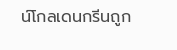น์โกลเดนกรีนถูก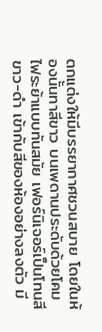ตกแต่งให้มีบรรยากาศชวนสบาย โดยในห้องนั้นทาสีขาว บนเพดานประดับด้วยโคมไฟระย้าแบบทันสมัย เฟอร์นิเจอร์เป็นโทนสีขาว-ดำ เข้ากับสีของห้องอย่างลงตัว มี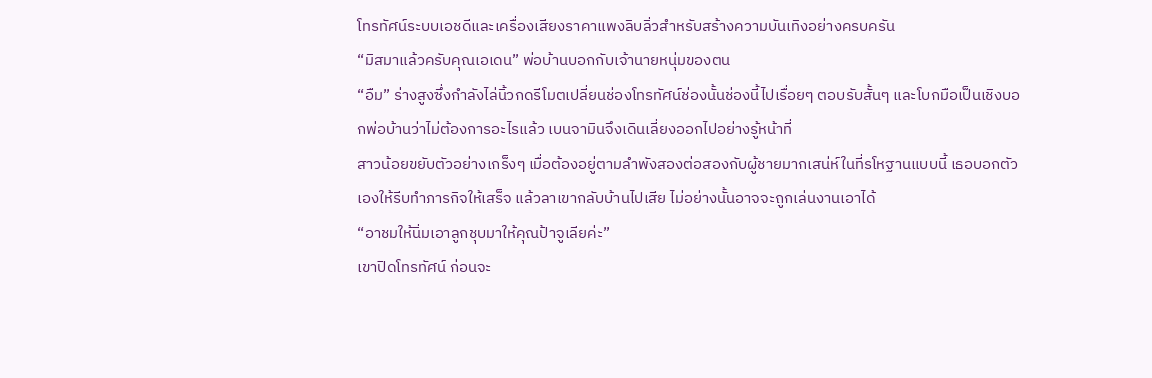โทรทัศน์ระบบเอชดีและเครื่องเสียงราคาแพงลิบลิ่วสำหรับสร้างความบันเทิงอย่างครบครัน
“มิสมาแล้วครับคุณเอเดน” พ่อบ้านบอกกับเจ้านายหนุ่มของตน
“อืม” ร่างสูงซึ่งกำลังไล่นิ้วกดรีโมตเปลี่ยนช่องโทรทัศน์ช่องนั้นช่องนี้ไปเรื่อยๆ ตอบรับสั้นๆ และโบกมือเป็นเชิงบอกพ่อบ้านว่าไม่ต้องการอะไรแล้ว เบนจามินจึงเดินเลี่ยงออกไปอย่างรู้หน้าที่
สาวน้อยขยับตัวอย่างเกร็งๆ เมื่อต้องอยู่ตามลำพังสองต่อสองกับผู้ชายมากเสน่ห์ในที่รโหฐานแบบนี้ เธอบอกตัวเองให้รีบทำภารกิจให้เสร็จ แล้วลาเขากลับบ้านไปเสีย ไม่อย่างนั้นอาจจะถูกเล่นงานเอาได้
“อาชมให้นิ่มเอาลูกชุบมาให้คุณป้าจูเลียค่ะ”
เขาปิดโทรทัศน์ ก่อนจะ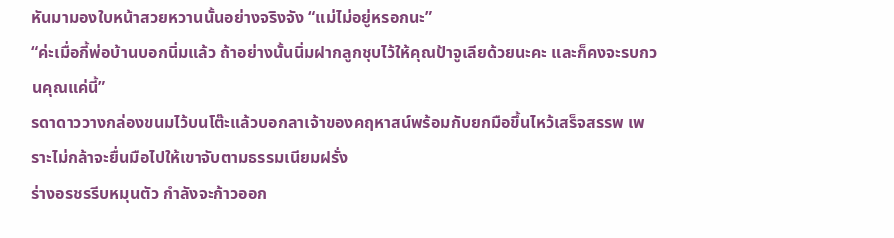หันมามองใบหน้าสวยหวานนั้นอย่างจริงจัง “แม่ไม่อยู่หรอกนะ”
“ค่ะเมื่อกี้พ่อบ้านบอกนิ่มแล้ว ถ้าอย่างนั้นนิ่มฝากลูกชุบไว้ให้คุณป้าจูเลียด้วยนะคะ และก็คงจะรบกวนคุณแค่นี้”
รดาดาววางกล่องขนมไว้บนโต๊ะแล้วบอกลาเจ้าของคฤหาสน์พร้อมกับยกมือขึ้นไหว้เสร็จสรรพ เพราะไม่กล้าจะยื่นมือไปให้เขาจับตามธรรมเนียมฝรั่ง
ร่างอรชรรีบหมุนตัว กำลังจะก้าวออก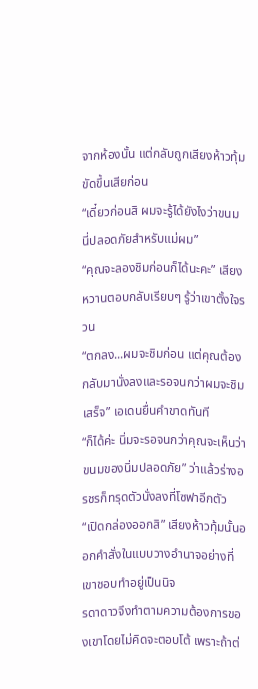จากห้องนั้น แต่กลับถูกเสียงห้าวทุ้มขัดขึ้นเสียก่อน
“เดี๋ยวก่อนสิ ผมจะรู้ได้ยังไงว่าขนมนี่ปลอดภัยสำหรับแม่ผม”
“คุณจะลองชิมก่อนก็ได้นะคะ” เสียงหวานตอบกลับเรียบๆ รู้ว่าเขาตั้งใจรวน
“ตกลง...ผมจะชิมก่อน แต่คุณต้องกลับมานั่งลงและรอจนกว่าผมจะชิมเสร็จ” เอเดนยื่นคำขาดทันที
“ก็ได้ค่ะ นิ่มจะรอจนกว่าคุณจะเห็นว่าขนมของนิ่มปลอดภัย” ว่าแล้วร่างอรชรก็ทรุดตัวนั่งลงที่โซฟาอีกตัว
“เปิดกล่องออกสิ” เสียงห้าวทุ้มนั้นออกคำสั่งในแบบวางอำนาจอย่างที่เขาชอบทำอยู่เป็นนิจ
รดาดาวจึงทำตามความต้องการของเขาโดยไม่คิดจะตอบโต้ เพราะถ้าต่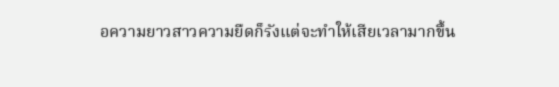อความยาวสาวความยืดก็รังแต่จะทำให้เสียเวลามากขึ้น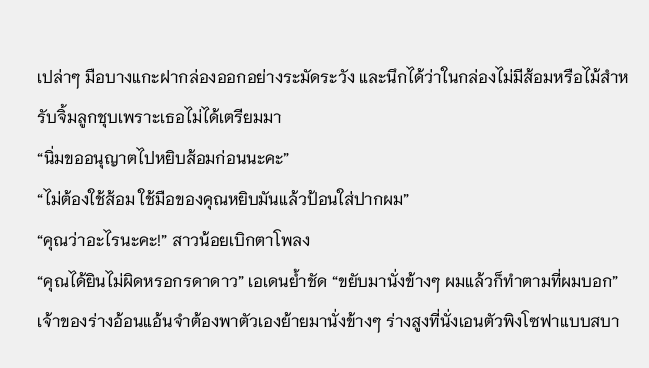เปล่าๆ มือบางแกะฝากล่องออกอย่างระมัดระวัง และนึกได้ว่าในกล่องไม่มีส้อมหรือไม้สำหรับจิ้มลูกชุบเพราะเธอไม่ได้เตรียมมา
“นิ่มขออนุญาตไปหยิบส้อมก่อนนะคะ”
“ไม่ต้องใช้ส้อม ใช้มือของคุณหยิบมันแล้วป้อนใส่ปากผม”
“คุณว่าอะไรนะคะ!” สาวน้อยเบิกตาโพลง
“คุณได้ยินไม่ผิดหรอกรดาดาว” เอเดนย้ำชัด “ขยับมานั่งข้างๆ ผมแล้วก็ทำตามที่ผมบอก”
เจ้าของร่างอ้อนแอ้นจำต้องพาตัวเองย้ายมานั่งข้างๆ ร่างสูงที่นั่งเอนตัวพิงโซฟาแบบสบา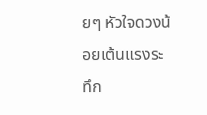ยๆ หัวใจดวงน้อยเต้นแรงระทึก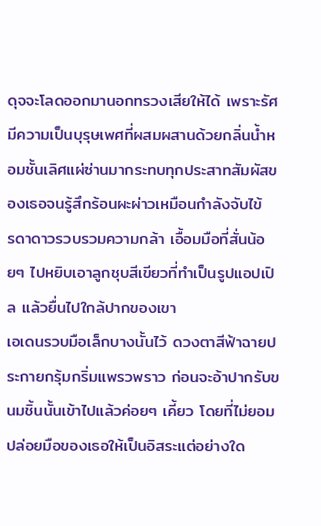ดุจจะโลดออกมานอกทรวงเสียให้ได้ เพราะรัศมีความเป็นบุรุษเพศที่ผสมผสานด้วยกลิ่นน้ำหอมชั้นเลิศแผ่ซ่านมากระทบทุกประสาทสัมผัสของเธอจนรู้สึกร้อนผะผ่าวเหมือนกำลังจับไข้
รดาดาวรวบรวมความกล้า เอื้อมมือที่สั่นน้อยๆ ไปหยิบเอาลูกชุบสีเขียวที่ทำเป็นรูปแอปเปิล แล้วยื่นไปใกล้ปากของเขา
เอเดนรวบมือเล็กบางนั้นไว้ ดวงตาสีฟ้าฉายประกายกรุ้มกริ่มแพรวพราว ก่อนจะอ้าปากรับขนมชิ้นนั้นเข้าไปแล้วค่อยๆ เคี้ยว โดยที่ไม่ยอมปล่อยมือของเธอให้เป็นอิสระแต่อย่างใด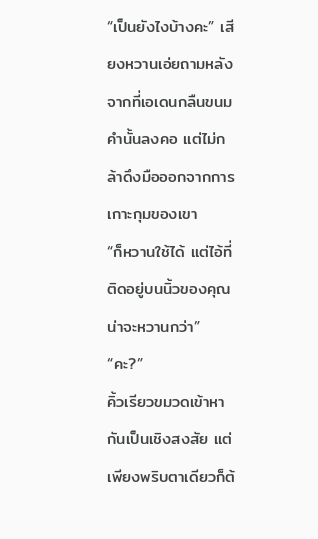“เป็นยังไงบ้างคะ” เสียงหวานเอ่ยถามหลังจากที่เอเดนกลืนขนมคำนั้นลงคอ แต่ไม่กล้าดึงมือออกจากการเกาะกุมของเขา
“ก็หวานใช้ได้ แต่ไอ้ที่ติดอยู่บนนิ้วของคุณน่าจะหวานกว่า”
“คะ?”
คิ้วเรียวขมวดเข้าหากันเป็นเชิงสงสัย แต่เพียงพริบตาเดียวก็ต้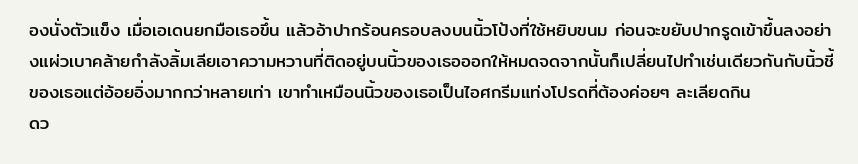องนั่งตัวแข็ง เมื่อเอเดนยกมือเธอขึ้น แล้วอ้าปากร้อนครอบลงบนนิ้วโป้งที่ใช้หยิบขนม ก่อนจะขยับปากรูดเข้าขึ้นลงอย่างแผ่วเบาคล้ายกำลังลิ้มเลียเอาความหวานที่ติดอยู่บนนิ้วของเธอออกให้หมดจดจากนั้นก็เปลี่ยนไปทำเช่นเดียวกันกับนิ้วชี้ของเธอแต่อ้อยอิ่งมากกว่าหลายเท่า เขาทำเหมือนนิ้วของเธอเป็นไอศกรีมแท่งโปรดที่ต้องค่อยๆ ละเลียดกิน
ดว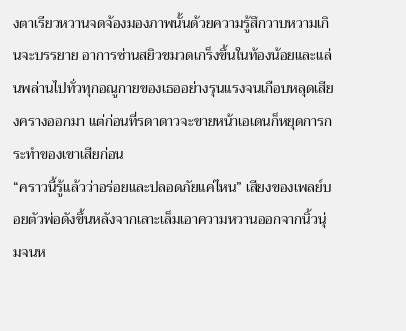งตาเรียวหวานจดจ้องมองภาพนั้นด้วยความรู้สึกวาบหวามเกินจะบรรยาย อาการซ่านสยิวขมวดเกร็งขึ้นในท้องน้อยและแล่นพล่านไปทั่วทุกอณูกายของเธออย่างรุนแรงจนเกือบหลุดเสียงครางออกมา แต่ก่อนที่รดาดาวจะขายหน้าเอเดนก็หยุดการกระทำของเขาเสียก่อน
“คราวนี้รู้แล้วว่าอร่อยและปลอดภัยแค่ไหน” เสียงของเพลย์บอยตัวพ่อดังขึ้นหลังจากเลาะเล็มเอาความหวานออกจากนิ้วนุ่มจนห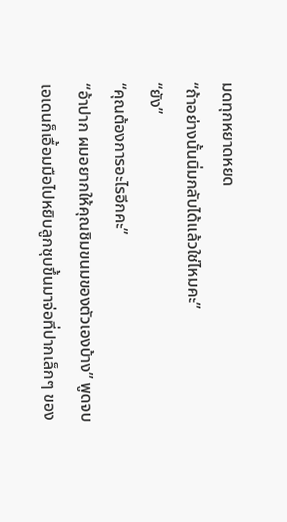มดทุกหยาดหยด
“ถ้าอย่างนั้นนิ่มกลับได้แล้วใช่ไหมคะ”
“ยัง”
“คุณต้องการอะไรอีกคะ”
“อ้าปาก ผมอยากให้คุณชิมขนมของตัวเองบ้าง” พูดจบเอเดนก็เอื้อมมือไปหยิบลูกชุบขึ้นมาจ่อที่ปากเล็กๆ ของ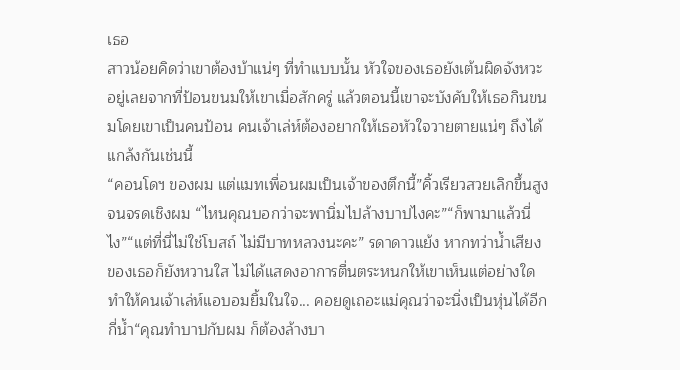เธอ
สาวน้อยคิดว่าเขาต้องบ้าแน่ๆ ที่ทำแบบนั้น หัวใจของเธอยังเต้นผิดจังหวะอยู่เลยจากที่ป้อนขนมให้เขาเมื่อสักครู่ แล้วตอนนี้เขาจะบังคับให้เธอกินขนมโดยเขาเป็นคนป้อน คนเจ้าเล่ห์ต้องอยากให้เธอหัวใจวายตายแน่ๆ ถึงได้แกล้งกันเช่นนี้
“คอนโดฯ ของผม แต่แมทเพื่อนผมเป็นเจ้าของตึกนี้”คิ้วเรียวสวยเลิกขึ้นสูงจนจรดเชิงผม “ไหนคุณบอกว่าจะพานิ่มไปล้างบาปไงคะ”“ก็พามาแล้วนี่ไง”“แต่ที่นี่ไม่ใช่โบสถ์ ไม่มีบาทหลวงนะคะ” รดาดาวแย้ง หากทว่าน้ำเสียงของเธอก็ยังหวานใส ไม่ได้แสดงอาการตื่นตระหนกให้เขาเห็นแต่อย่างใด ทำให้คนเจ้าเล่ห์แอบอมยิ้มในใจ... คอยดูเถอะแม่คุณว่าจะนิ่งเป็นหุ่นได้อีกกี่น้ำ“คุณทำบาปกับผม ก็ต้องล้างบา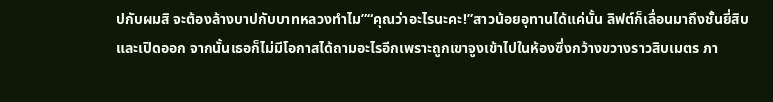ปกับผมสิ จะต้องล้างบาปกับบาทหลวงทำไม”“คุณว่าอะไรนะคะ!”สาวน้อยอุทานได้แค่นั้น ลิฟต์ก็เลื่อนมาถึงชั้นยี่สิบและเปิดออก จากนั้นเธอก็ไม่มีโอกาสได้ถามอะไรอีกเพราะถูกเขาจูงเข้าไปในห้องซึ่งกว้างขวางราวสิบเมตร ภา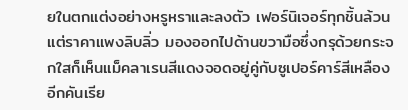ยในตกแต่งอย่างหรูหราและลงตัว เฟอร์นิเจอร์ทุกชิ้นล้วนแต่ราคาแพงลิบลิ่ว มองออกไปด้านขวามือซึ่งกรุด้วยกระจกใสก็เห็นแม็คลาเรนสีแดงจอดอยู่คู่กับซูเปอร์คาร์สีเหลืองอีกคันเรีย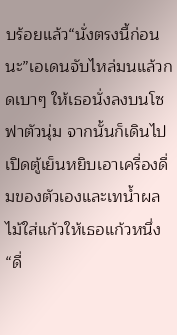บร้อยแล้ว“นั่งตรงนี้ก่อนนะ”เอเดนจับไหล่มนแล้วกดเบาๆ ให้เธอนั่งลงบนโซฟาตัวนุ่ม จากนั้นก็เดินไปเปิดตู้เย็นหยิบเอาเครื่องดื่มของตัวเองและเทน้ำผลไม้ใส่แก้วให้เธอแก้วหนึ่ง“ดื่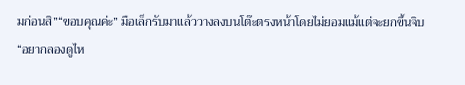มก่อนสิ”“ขอบคุณค่ะ” มือเล็กรับมาแล้ววางลงบนโต๊ะตรงหน้าโดยไม่ยอมแม้แต่จะยกขึ้นจิบ
“อยากลองดูไห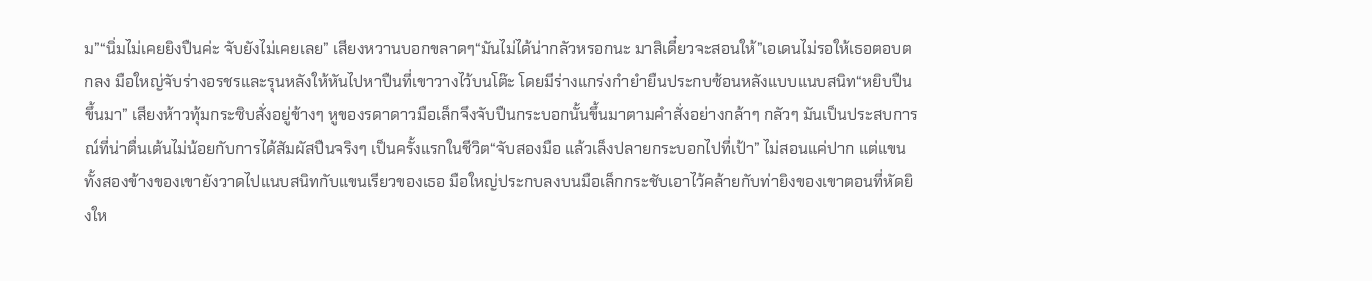ม”“นิ่มไม่เคยยิงปืนค่ะ จับยังไม่เคยเลย” เสียงหวานบอกขลาดๆ“มันไม่ได้น่ากลัวหรอกนะ มาสิเดี๋ยวจะสอนให้”เอเดนไม่รอให้เธอตอบตกลง มือใหญ่จับร่างอรชรและรุนหลังให้หันไปหาปืนที่เขาวางไว้บนโต๊ะ โดยมีร่างแกร่งกำยำยืนประกบซ้อนหลังแบบแนบสนิท“หยิบปืนขึ้นมา” เสียงห้าวทุ้มกระซิบสั่งอยู่ข้างๆ หูของรดาดาวมือเล็กจึงจับปืนกระบอกนั้นขึ้นมาตามคำสั่งอย่างกล้าๆ กลัวๆ มันเป็นประสบการณ์ที่น่าตื่นเต้นไม่น้อยกับการได้สัมผัสปืนจริงๆ เป็นครั้งแรกในชีวิต“จับสองมือ แล้วเล็งปลายกระบอกไปที่เป้า” ไม่สอนแค่ปาก แต่แขนทั้งสองข้างของเขายังวาดไปแนบสนิทกับแขนเรียวของเธอ มือใหญ่ประกบลงบนมือเล็กกระชับเอาไว้คล้ายกับท่ายิงของเขาตอนที่หัดยิงให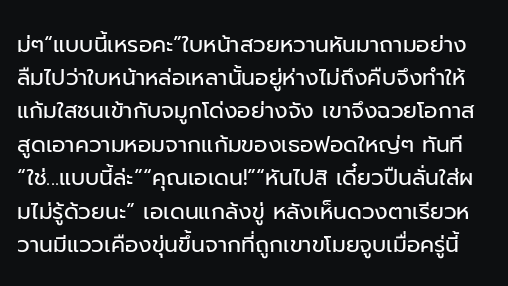ม่ๆ“แบบนี้เหรอคะ”ใบหน้าสวยหวานหันมาถามอย่างลืมไปว่าใบหน้าหล่อเหลานั้นอยู่ห่างไม่ถึงคืบจึงทำให้แก้มใสชนเข้ากับจมูกโด่งอย่างจัง เขาจึงฉวยโอกาสสูดเอาความหอมจากแก้มของเธอฟอดใหญ่ๆ ทันที“ใช่...แบบนี้ล่ะ”“คุณเอเดน!”“หันไปสิ เดี๋ยวปืนลั่นใส่ผมไม่รู้ด้วยนะ” เอเดนแกล้งขู่ หลังเห็นดวงตาเรียวหวานมีแววเคืองขุ่นขึ้นจากที่ถูกเขาขโมยจูบเมื่อครู่นี้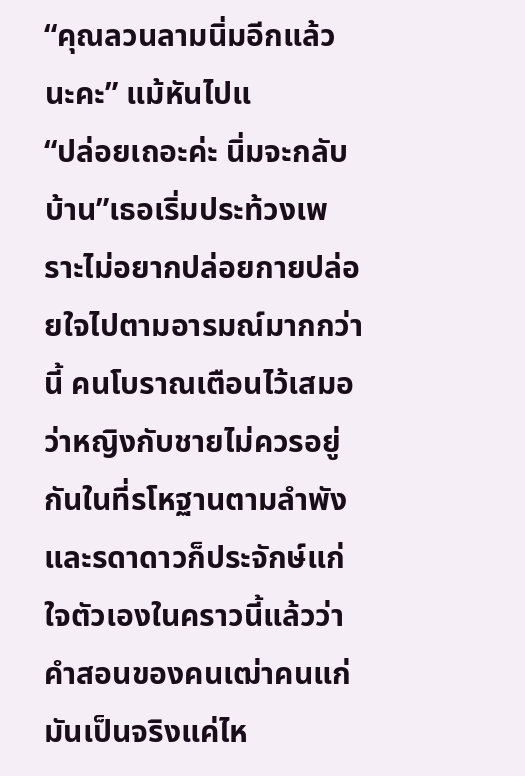“คุณลวนลามนิ่มอีกแล้วนะคะ” แม้หันไปแ
“ปล่อยเถอะค่ะ นิ่มจะกลับบ้าน”เธอเริ่มประท้วงเพราะไม่อยากปล่อยกายปล่อยใจไปตามอารมณ์มากกว่านี้ คนโบราณเตือนไว้เสมอว่าหญิงกับชายไม่ควรอยู่กันในที่รโหฐานตามลำพัง และรดาดาวก็ประจักษ์แก่ใจตัวเองในคราวนี้แล้วว่าคำสอนของคนเฒ่าคนแก่มันเป็นจริงแค่ไห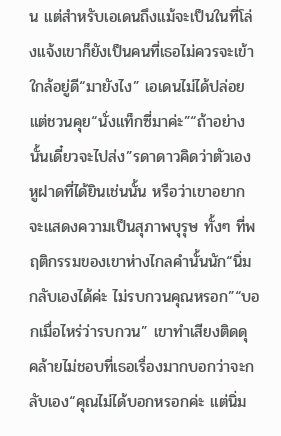น แต่สำหรับเอเดนถึงแม้จะเป็นในที่โล่งแจ้งเขาก็ยังเป็นคนที่เธอไม่ควรจะเข้าใกล้อยู่ดี“มายังไง” เอเดนไม่ได้ปล่อยแต่ชวนคุย“นั่งแท็กซี่มาค่ะ”“ถ้าอย่างนั้นเดี๋ยวจะไปส่ง”รดาดาวคิดว่าตัวเองหูฝาดที่ได้ยินเช่นนั้น หรือว่าเขาอยากจะแสดงความเป็นสุภาพบุรุษ ทั้งๆ ที่พฤติกรรมของเขาห่างไกลคำนั้นนัก“นิ่มกลับเองได้ค่ะ ไม่รบกวนคุณหรอก”“บอกเมื่อไหร่ว่ารบกวน” เขาทำเสียงติดดุ คล้ายไม่ชอบที่เธอเรื่องมากบอกว่าจะกลับเอง“คุณไม่ได้บอกหรอกค่ะ แต่นิ่ม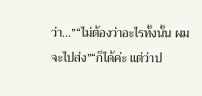ว่า...”“ไม่ต้องว่าอะไรทั้งนั้น ผมจะไปส่ง”“ก็ได้ค่ะ แต่ว่าป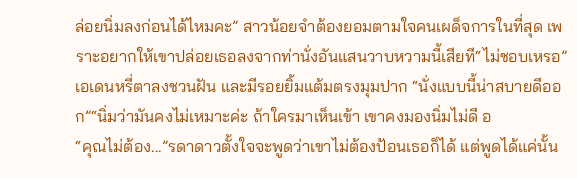ล่อยนิ่มลงก่อนได้ไหมคะ” สาวน้อยจำต้องยอมตามใจคนเผด็จการในที่สุด เพราะอยากให้เขาปล่อยเธอลงจากท่านั่งอันแสนวาบหวามนี้เสียที“ไม่ชอบเหรอ” เอเดนหรี่ตาลงชวนฝัน และมีรอยยิ้มแต้มตรงมุมปาก “นั่งแบบนี้น่าสบายดีออก”“นิ่มว่ามันคงไม่เหมาะค่ะ ถ้าใครมาเห็นเข้า เขาคงมองนิ่มไม่ดี อ
“คุณไม่ต้อง...”รดาดาวตั้งใจจะพูดว่าเขาไม่ต้องป้อนเธอก็ได้ แต่พูดได้แค่นั้น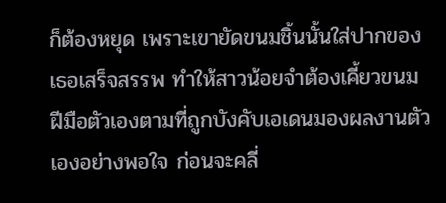ก็ต้องหยุด เพราะเขายัดขนมชิ้นนั้นใส่ปากของเธอเสร็จสรรพ ทำให้สาวน้อยจำต้องเคี้ยวขนมฝีมือตัวเองตามที่ถูกบังคับเอเดนมองผลงานตัวเองอย่างพอใจ ก่อนจะคลี่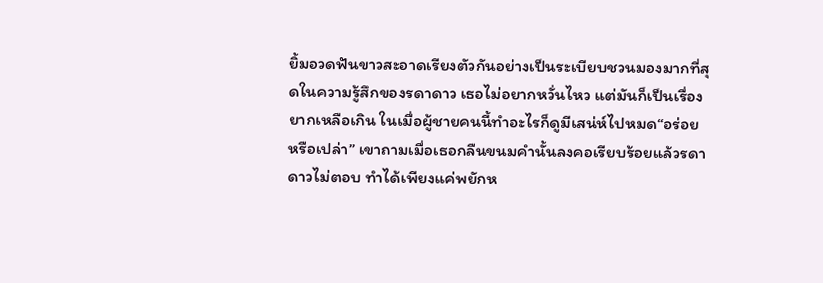ยิ้มอวดฟันขาวสะอาดเรียงตัวกันอย่างเป็นระเบียบชวนมองมากที่สุดในความรู้สึกของรดาดาว เธอไม่อยากหวั่นไหว แต่มันก็เป็นเรื่องยากเหลือเกิน ในเมื่อผู้ชายคนนี้ทำอะไรก็ดูมีเสน่ห์ไปหมด“อร่อยหรือเปล่า” เขาถามเมื่อเธอกลืนขนมคำนั้นลงคอเรียบร้อยแล้วรดาดาวไม่ตอบ ทำได้เพียงแค่พยักห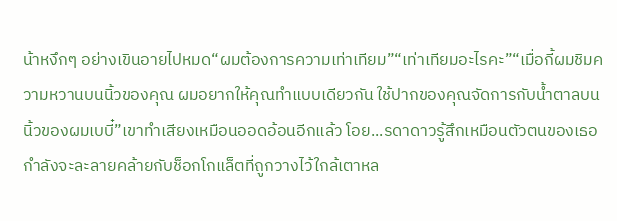น้าหงึกๆ อย่างเขินอายไปหมด“ผมต้องการความเท่าเทียม”“เท่าเทียมอะไรคะ”“เมื่อกี้ผมชิมความหวานบนนิ้วของคุณ ผมอยากให้คุณทำแบบเดียวกัน ใช้ปากของคุณจัดการกับน้ำตาลบนนิ้วของผมเบบี๋”เขาทำเสียงเหมือนออดอ้อนอีกแล้ว โอย...รดาดาวรู้สึกเหมือนตัวตนของเธอกำลังจะละลายคล้ายกับช็อกโกแล็ตที่ถูกวางไว้ใกล้เตาหล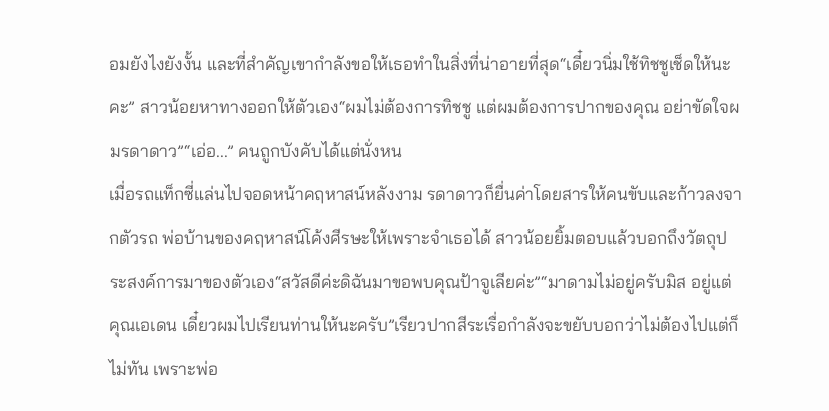อมยังไงยังงั้น และที่สำคัญเขากำลังขอให้เธอทำในสิ่งที่น่าอายที่สุด“เดี๋ยวนิ่มใช้ทิชชูเช็ดให้นะคะ” สาวน้อยหาทางออกให้ตัวเอง“ผมไม่ต้องการทิชชู แต่ผมต้องการปากของคุณ อย่าขัดใจผมรดาดาว”“เอ่อ...” คนถูกบังคับได้แต่นั่งหน
เมื่อรถแท็กซี่แล่นไปจอดหน้าคฤหาสน์หลังงาม รดาดาวก็ยื่นค่าโดยสารให้คนขับและก้าวลงจากตัวรถ พ่อบ้านของคฤหาสน์โค้งศีรษะให้เพราะจำเธอได้ สาวน้อยยิ้มตอบแล้วบอกถึงวัตถุประสงค์การมาของตัวเอง“สวัสดีค่ะดิฉันมาขอพบคุณป้าจูเลียค่ะ”“มาดามไม่อยู่ครับมิส อยู่แต่คุณเอเดน เดี๋ยวผมไปเรียนท่านให้นะครับ”เรียวปากสีระเรื่อกำลังจะขยับบอกว่าไม่ต้องไปแต่ก็ไม่ทัน เพราะพ่อ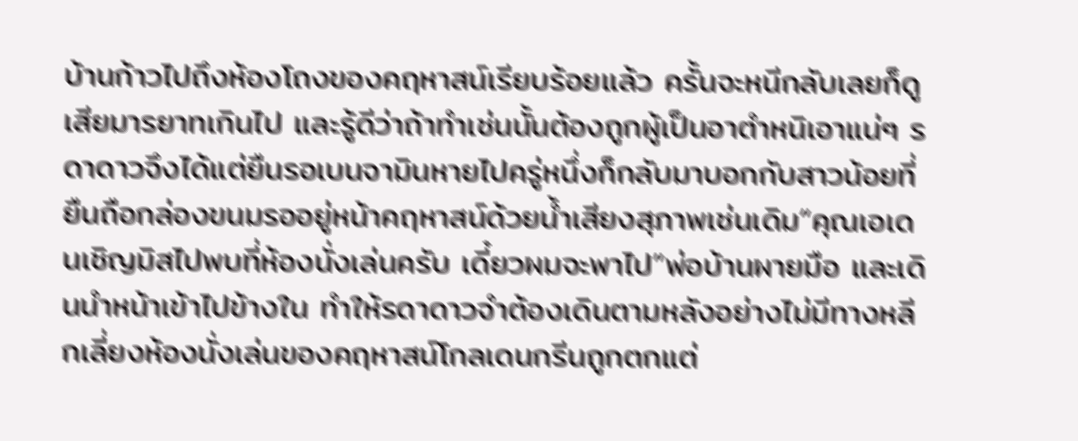บ้านก้าวไปถึงห้องโถงของคฤหาสน์เรียบร้อยแล้ว ครั้นจะหนีกลับเลยก็ดูเสียมารยาทเกินไป และรู้ดีว่าถ้าทำเช่นนั้นต้องถูกผู้เป็นอาตำหนิเอาแน่ๆ รดาดาวจึงได้แต่ยืนรอเบนจามินหายไปครู่หนึ่งก็กลับมาบอกกับสาวน้อยที่ยืนถือกล่องขนมรออยู่หน้าคฤหาสน์ด้วยน้ำเสียงสุภาพเช่นเดิม“คุณเอเดนเชิญมิสไปพบที่ห้องนั่งเล่นครับ เดี๋ยวผมจะพาไป”พ่อบ้านผายมือ และเดินนำหน้าเข้าไปข้างใน ทำให้รดาดาวจำต้องเดินตามหลังอย่างไม่มีทางหลีกเลี่ยงห้องนั่งเล่นของคฤหาสน์โกลเดนกรีนถูกตกแต่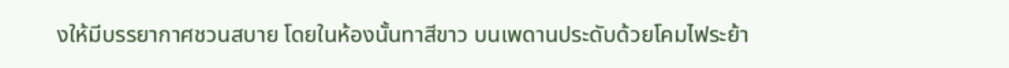งให้มีบรรยากาศชวนสบาย โดยในห้องนั้นทาสีขาว บนเพดานประดับด้วยโคมไฟระย้า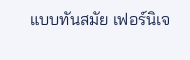แบบทันสมัย เฟอร์นิเจ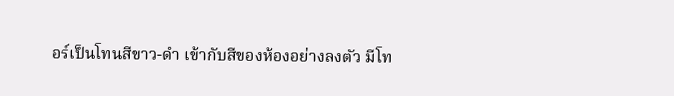อร์เป็นโทนสีขาว-ดำ เข้ากับสีของห้องอย่างลงตัว มีโท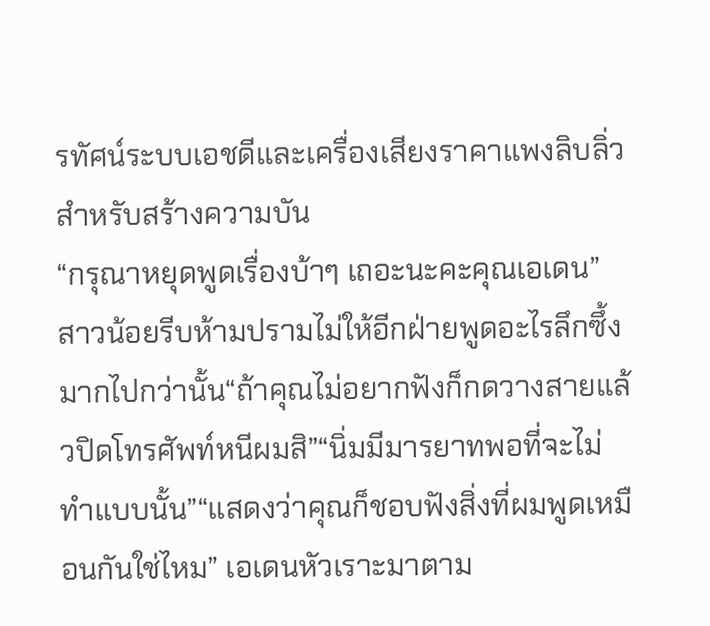รทัศน์ระบบเอชดีและเครื่องเสียงราคาแพงลิบลิ่วสำหรับสร้างความบัน
“กรุณาหยุดพูดเรื่องบ้าๆ เถอะนะคะคุณเอเดน” สาวน้อยรีบห้ามปรามไม่ให้อีกฝ่ายพูดอะไรลึกซึ้งมากไปกว่านั้น“ถ้าคุณไม่อยากฟังก็กดวางสายแล้วปิดโทรศัพท์หนีผมสิ”“นิ่มมีมารยาทพอที่จะไม่ทำแบบนั้น”“แสดงว่าคุณก็ชอบฟังสิ่งที่ผมพูดเหมือนกันใช่ไหม” เอเดนหัวเราะมาตาม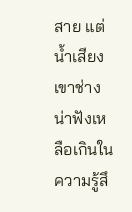สาย แต่น้ำเสียงเขาช่างน่าฟังเหลือเกินในความรู้สึ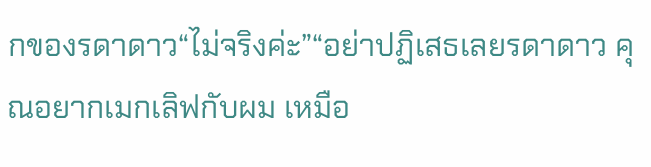กของรดาดาว“ไม่จริงค่ะ”“อย่าปฏิเสธเลยรดาดาว คุณอยากเมกเลิฟกับผม เหมือ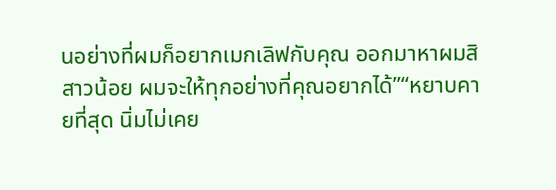นอย่างที่ผมก็อยากเมกเลิฟกับคุณ ออกมาหาผมสิสาวน้อย ผมจะให้ทุกอย่างที่คุณอยากได้”“หยาบคายที่สุด นิ่มไม่เคย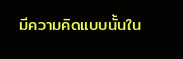มีความคิดแบบนั้นใน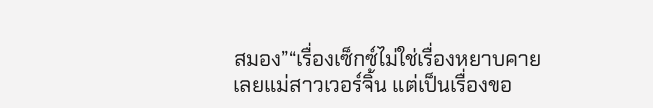สมอง”“เรื่องเซ็กซ์ไม่ใช่เรื่องหยาบคายเลยแม่สาวเวอร์จิ้น แต่เป็นเรื่องขอ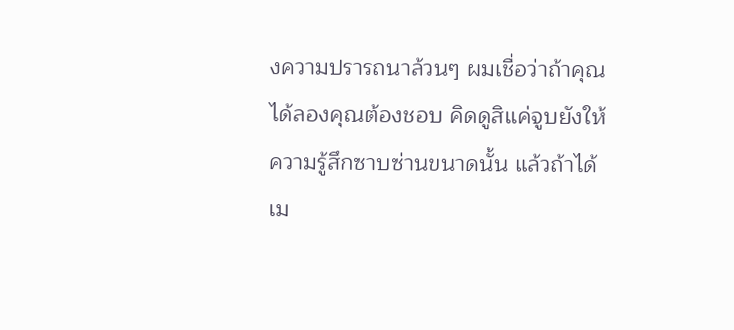งความปรารถนาล้วนๆ ผมเชื่อว่าถ้าคุณได้ลองคุณต้องชอบ คิดดูสิแค่จูบยังให้ความรู้สึกซาบซ่านขนาดนั้น แล้วถ้าได้เม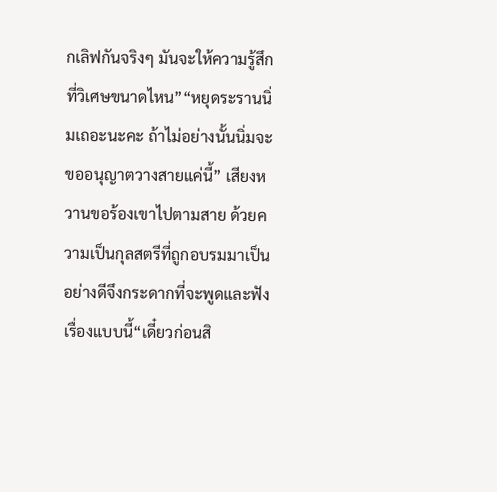กเลิฟกันจริงๆ มันจะให้ความรู้สึกที่วิเศษขนาดไหน”“หยุดระรานนิ่มเถอะนะคะ ถ้าไม่อย่างนั้นนิ่มจะขออนุญาตวางสายแค่นี้” เสียงหวานขอร้องเขาไปตามสาย ด้วยความเป็นกุลสตรีที่ถูกอบรมมาเป็นอย่างดีจึงกระดากที่จะพูดและฟังเรื่องแบบนี้“เดี๋ยวก่อนสิ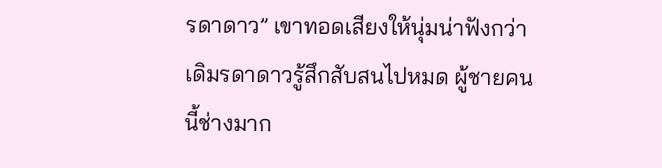รดาดาว” เขาทอดเสียงให้นุ่มน่าฟังกว่าเดิมรดาดาวรู้สึกสับสนไปหมด ผู้ชายคนนี้ช่างมาก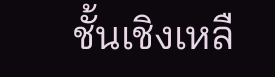ชั้นเชิงเหลื